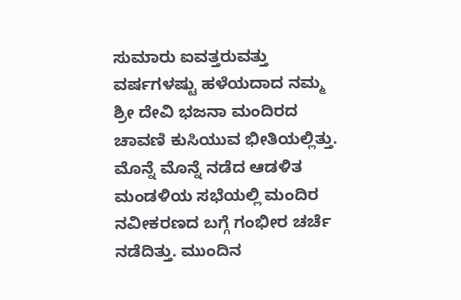ಸುಮಾರು ಐವತ್ತರುವತ್ತು ವರ್ಷಗಳಷ್ಟು ಹಳೆಯದಾದ ನಮ್ಮ ಶ್ರೀ ದೇವಿ ಭಜನಾ ಮಂದಿರದ ಚಾವಣಿ ಕುಸಿಯುವ ಭೀತಿಯಲ್ಲಿತ್ತು. ಮೊನ್ನೆ ಮೊನ್ನೆ ನಡೆದ ಆಡಳಿತ ಮಂಡಳಿಯ ಸಭೆಯಲ್ಲಿ ಮಂದಿರ ನವೀಕರಣದ ಬಗ್ಗೆ ಗಂಭೀರ ಚರ್ಚೆ ನಡೆದಿತ್ತು. ಮುಂದಿನ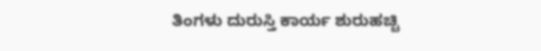ತಿಂಗಳು ದುರುಸ್ತಿ ಕಾರ್ಯ ಶುರುಹಚ್ಚಿ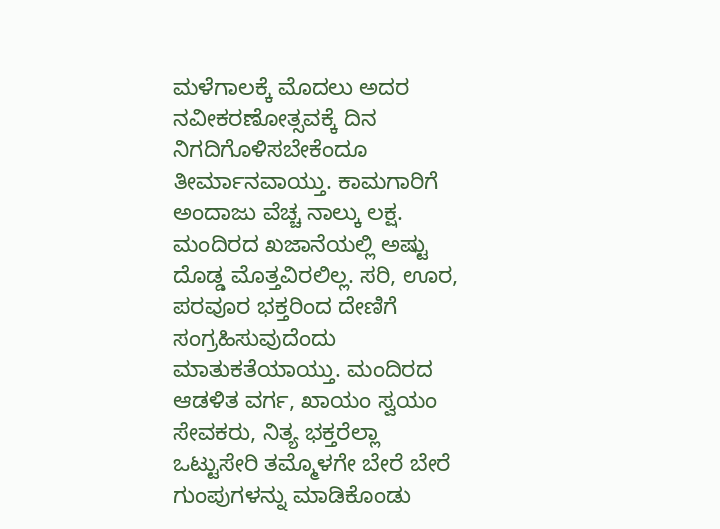ಮಳೆಗಾಲಕ್ಕೆ ಮೊದಲು ಅದರ ನವೀಕರಣೋತ್ಸವಕ್ಕೆ ದಿನ ನಿಗದಿಗೊಳಿಸಬೇಕೆಂದೂ ತೀರ್ಮಾನವಾಯ್ತು. ಕಾಮಗಾರಿಗೆ ಅಂದಾಜು ವೆಚ್ಚ ನಾಲ್ಕು ಲಕ್ಷ. ಮಂದಿರದ ಖಜಾನೆಯಲ್ಲಿ ಅಷ್ಟು ದೊಡ್ಡ ಮೊತ್ತವಿರಲಿಲ್ಲ. ಸರಿ, ಊರ, ಪರವೂರ ಭಕ್ತರಿಂದ ದೇಣಿಗೆ ಸಂಗ್ರಹಿಸುವುದೆಂದು ಮಾತುಕತೆಯಾಯ್ತು. ಮಂದಿರದ ಆಡಳಿತ ವರ್ಗ, ಖಾಯಂ ಸ್ವಯಂ ಸೇವಕರು, ನಿತ್ಯ ಭಕ್ತರೆಲ್ಲಾ ಒಟ್ಟುಸೇರಿ ತಮ್ಮೊಳಗೇ ಬೇರೆ ಬೇರೆ ಗುಂಪುಗಳನ್ನು ಮಾಡಿಕೊಂಡು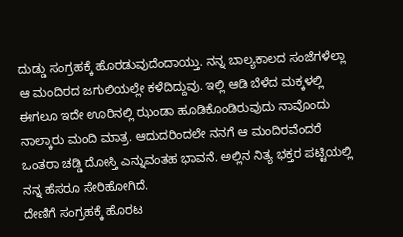ದುಡ್ಡು ಸಂಗ್ರಹಕ್ಕೆ ಹೊರಡುವುದೆಂದಾಯ್ತು. ನನ್ನ ಬಾಲ್ಯಕಾಲದ ಸಂಜೆಗಳೆಲ್ಲಾ ಆ ಮಂದಿರದ ಜಗುಲಿಯಲ್ಲೇ ಕಳೆದಿದ್ದುವು. ಇಲ್ಲಿ ಆಡಿ ಬೆಳೆದ ಮಕ್ಕಳಲ್ಲಿ ಈಗಲೂ ಇದೇ ಊರಿನಲ್ಲಿ ಝಂಡಾ ಹೂಡಿಕೊಂಡಿರುವುದು ನಾವೊಂದು ನಾಲ್ಕಾರು ಮಂದಿ ಮಾತ್ರ. ಆದುದರಿಂದಲೇ ನನಗೆ ಆ ಮಂದಿರವೆಂದರೆ ಒಂತರಾ ಚಡ್ಡಿ ದೋಸ್ತಿ ಎನ್ನುವಂತಹ ಭಾವನೆ. ಅಲ್ಲಿನ ನಿತ್ಯ ಭಕ್ತರ ಪಟ್ಟಿಯಲ್ಲಿ ನನ್ನ ಹೆಸರೂ ಸೇರಿಹೋಗಿದೆ.
ದೇಣಿಗೆ ಸಂಗ್ರಹಕ್ಕೆ ಹೊರಟ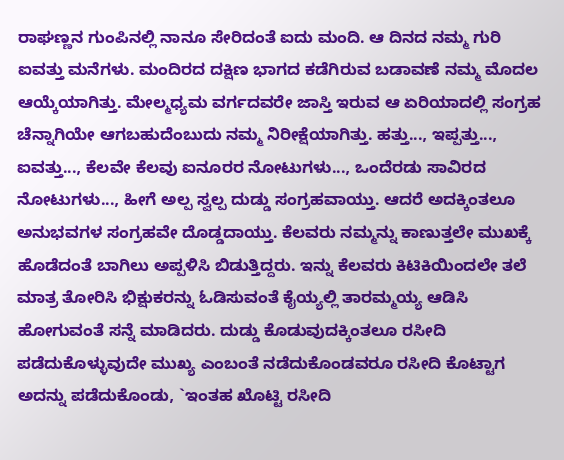ರಾಘಣ್ಣನ ಗುಂಪಿನಲ್ಲಿ ನಾನೂ ಸೇರಿದಂತೆ ಐದು ಮಂದಿ. ಆ ದಿನದ ನಮ್ಮ ಗುರಿ ಐವತ್ತು ಮನೆಗಳು. ಮಂದಿರದ ದಕ್ಷಿಣ ಭಾಗದ ಕಡೆಗಿರುವ ಬಡಾವಣೆ ನಮ್ಮ ಮೊದಲ ಆಯ್ಕೆಯಾಗಿತ್ತು. ಮೇಲ್ಮಧ್ಯಮ ವರ್ಗದವರೇ ಜಾಸ್ತಿ ಇರುವ ಆ ಏರಿಯಾದಲ್ಲಿ ಸಂಗ್ರಹ ಚೆನ್ನಾಗಿಯೇ ಆಗಬಹುದೆಂಬುದು ನಮ್ಮ ನಿರೀಕ್ಷೆಯಾಗಿತ್ತು. ಹತ್ತು..., ಇಪ್ಪತ್ತು..., ಐವತ್ತು..., ಕೆಲವೇ ಕೆಲವು ಐನೂರರ ನೋಟುಗಳು..., ಒಂದೆರಡು ಸಾವಿರದ ನೋಟುಗಳು..., ಹೀಗೆ ಅಲ್ಪ ಸ್ವಲ್ಪ ದುಡ್ಡು ಸಂಗ್ರಹವಾಯ್ತು. ಆದರೆ ಅದಕ್ಕಿಂತಲೂ ಅನುಭವಗಳ ಸಂಗ್ರಹವೇ ದೊಡ್ಡದಾಯ್ತು. ಕೆಲವರು ನಮ್ಮನ್ನು ಕಾಣುತ್ತಲೇ ಮುಖಕ್ಕೆ ಹೊಡೆದಂತೆ ಬಾಗಿಲು ಅಪ್ಪಳಿಸಿ ಬಿಡುತ್ತಿದ್ದರು. ಇನ್ನು ಕೆಲವರು ಕಿಟಿಕಿಯಿಂದಲೇ ತಲೆ ಮಾತ್ರ ತೋರಿಸಿ ಭಿಕ್ಷುಕರನ್ನು ಓಡಿಸುವಂತೆ ಕೈಯ್ಯಲ್ಲಿ ತಾರಮ್ಮಯ್ಯ ಆಡಿಸಿ ಹೋಗುವಂತೆ ಸನ್ನೆ ಮಾಡಿದರು. ದುಡ್ಡು ಕೊಡುವುದಕ್ಕಿಂತಲೂ ರಸೀದಿ ಪಡೆದುಕೊಳ್ಳುವುದೇ ಮುಖ್ಯ ಎಂಬಂತೆ ನಡೆದುಕೊಂಡವರೂ ರಸೀದಿ ಕೊಟ್ಟಾಗ ಅದನ್ನು ಪಡೆದುಕೊಂಡು, `ಇಂತಹ ಖೊಟ್ಟಿ ರಸೀದಿ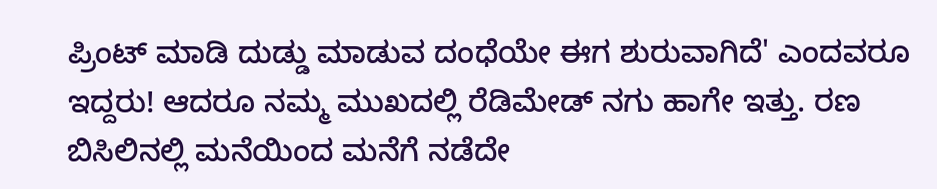ಪ್ರಿಂಟ್ ಮಾಡಿ ದುಡ್ಡು ಮಾಡುವ ದಂಧೆಯೇ ಈಗ ಶುರುವಾಗಿದೆ' ಎಂದವರೂ ಇದ್ದರು! ಆದರೂ ನಮ್ಮ ಮುಖದಲ್ಲಿ ರೆಡಿಮೇಡ್ ನಗು ಹಾಗೇ ಇತ್ತು. ರಣ ಬಿಸಿಲಿನಲ್ಲಿ ಮನೆಯಿಂದ ಮನೆಗೆ ನಡೆದೇ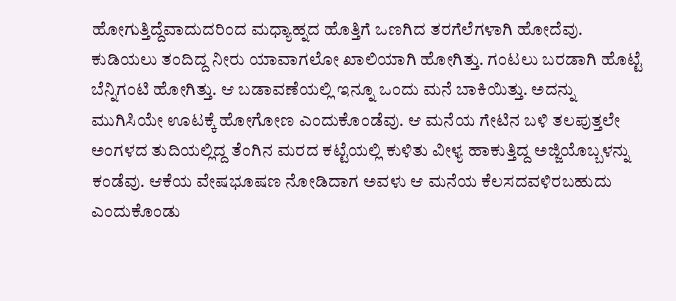ಹೋಗುತ್ತಿದ್ದೆವಾದುದರಿಂದ ಮಧ್ಯಾಹ್ನದ ಹೊತ್ತಿಗೆ ಒಣಗಿದ ತರಗೆಲೆಗಳಾಗಿ ಹೋದೆವು. ಕುಡಿಯಲು ತಂದಿದ್ದ ನೀರು ಯಾವಾಗಲೋ ಖಾಲಿಯಾಗಿ ಹೋಗಿತ್ತು. ಗಂಟಲು ಬರಡಾಗಿ ಹೊಟ್ಟೆ ಬೆನ್ನಿಗಂಟಿ ಹೋಗಿತ್ತು. ಆ ಬಡಾವಣೆಯಲ್ಲಿ ಇನ್ನೂ ಒಂದು ಮನೆ ಬಾಕಿಯಿತ್ತು. ಅದನ್ನು ಮುಗಿಸಿಯೇ ಊಟಕ್ಕೆ ಹೋಗೋಣ ಎಂದುಕೊಂಡೆವು. ಆ ಮನೆಯ ಗೇಟಿನ ಬಳಿ ತಲಪುತ್ತಲೇ ಅಂಗಳದ ತುದಿಯಲ್ಲಿದ್ದ ತೆಂಗಿನ ಮರದ ಕಟ್ಟೆಯಲ್ಲಿ ಕುಳಿತು ವೀಳ್ಯ ಹಾಕುತ್ತಿದ್ದ ಅಜ್ಜಿಯೊಬ್ಬಳನ್ನು ಕಂಡೆವು. ಆಕೆಯ ವೇಷಭೂಷಣ ನೋಡಿದಾಗ ಅವಳು ಆ ಮನೆಯ ಕೆಲಸದವಳಿರಬಹುದು ಎಂದುಕೊಂಡು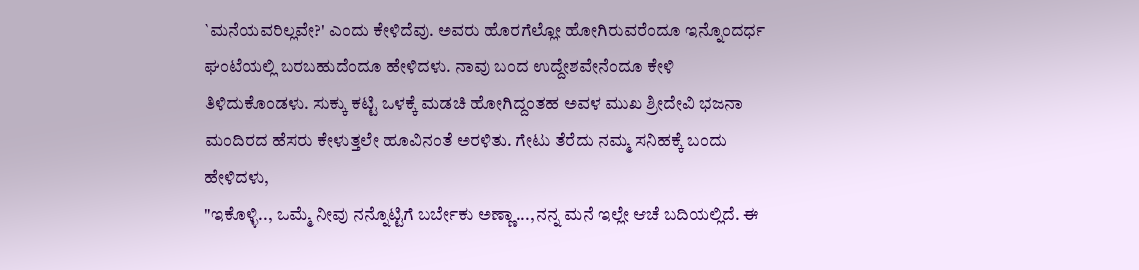`ಮನೆಯವರಿಲ್ಲವೇ?' ಎಂದು ಕೇಳಿದೆವು. ಅವರು ಹೊರಗೆಲ್ಲೋ ಹೋಗಿರುವರೆಂದೂ ಇನ್ನೊಂದರ್ಧ ಘಂಟೆಯಲ್ಲಿ ಬರಬಹುದೆಂದೂ ಹೇಳಿದಳು. ನಾವು ಬಂದ ಉದ್ದೇಶವೇನೆಂದೂ ಕೇಳಿ ತಿಳಿದುಕೊಂಡಳು. ಸುಕ್ಕು ಕಟ್ಟಿ ಒಳಕ್ಕೆ ಮಡಚಿ ಹೋಗಿದ್ದಂತಹ ಅವಳ ಮುಖ ಶ್ರೀದೇವಿ ಭಜನಾ ಮಂದಿರದ ಹೆಸರು ಕೇಳುತ್ತಲೇ ಹೂವಿನಂತೆ ಅರಳಿತು. ಗೇಟು ತೆರೆದು ನಮ್ಮ ಸನಿಹಕ್ಕೆ ಬಂದು ಹೇಳಿದಳು,
"ಇಕೊಳ್ಳಿ.., ಒಮ್ಮೆ ನೀವು ನನ್ನೊಟ್ಟಿಗೆ ಬರ್ಬೇಕು ಅಣ್ಣಾ...,ನನ್ನ ಮನೆ ಇಲ್ಲೇ ಆಚೆ ಬದಿಯಲ್ಲಿದೆ. ಈ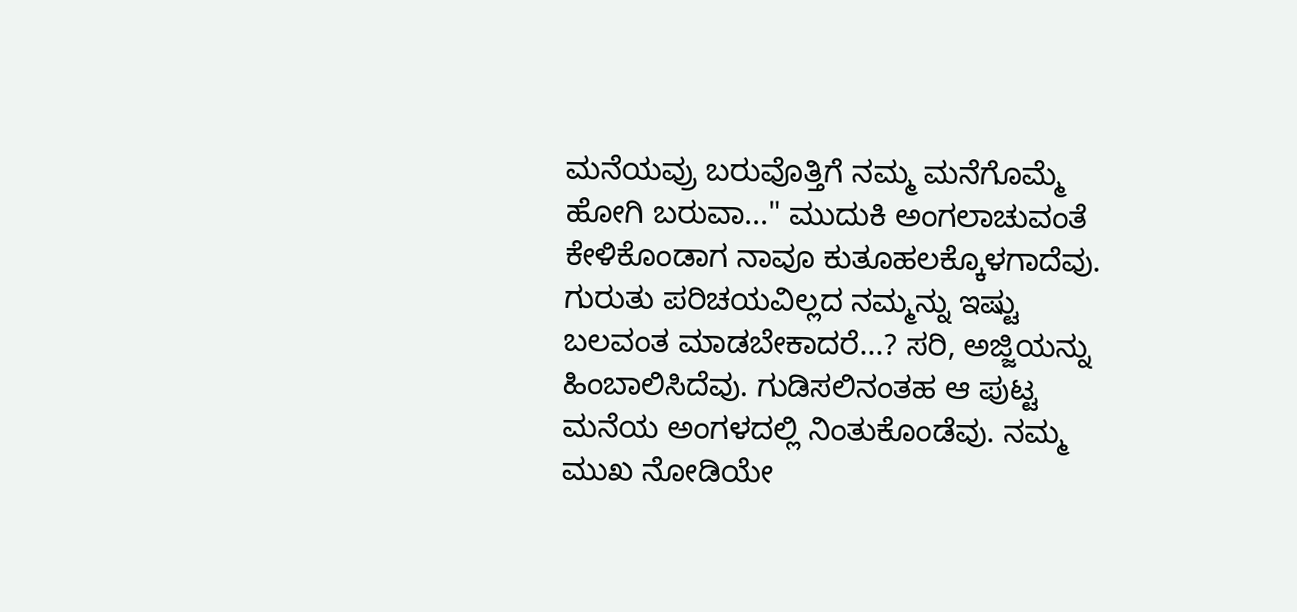ಮನೆಯವ್ರು ಬರುವೊತ್ತಿಗೆ ನಮ್ಮ ಮನೆಗೊಮ್ಮೆ ಹೋಗಿ ಬರುವಾ..." ಮುದುಕಿ ಅಂಗಲಾಚುವಂತೆ ಕೇಳಿಕೊಂಡಾಗ ನಾವೂ ಕುತೂಹಲಕ್ಕೊಳಗಾದೆವು. ಗುರುತು ಪರಿಚಯವಿಲ್ಲದ ನಮ್ಮನ್ನು ಇಷ್ಟು ಬಲವಂತ ಮಾಡಬೇಕಾದರೆ...? ಸರಿ, ಅಜ್ಜಿಯನ್ನು ಹಿಂಬಾಲಿಸಿದೆವು. ಗುಡಿಸಲಿನಂತಹ ಆ ಪುಟ್ಟ ಮನೆಯ ಅಂಗಳದಲ್ಲಿ ನಿಂತುಕೊಂಡೆವು. ನಮ್ಮ ಮುಖ ನೋಡಿಯೇ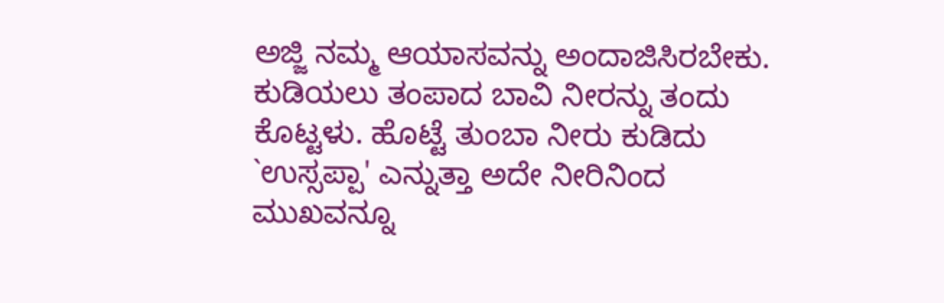ಅಜ್ಜಿ ನಮ್ಮ ಆಯಾಸವನ್ನು ಅಂದಾಜಿಸಿರಬೇಕು. ಕುಡಿಯಲು ತಂಪಾದ ಬಾವಿ ನೀರನ್ನು ತಂದು ಕೊಟ್ಟಳು. ಹೊಟ್ಟೆ ತುಂಬಾ ನೀರು ಕುಡಿದು `ಉಸ್ಸಪ್ಪಾ' ಎನ್ನುತ್ತಾ ಅದೇ ನೀರಿನಿಂದ ಮುಖವನ್ನೂ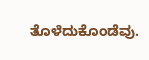ತೊಳೆದುಕೊಂಡೆವು.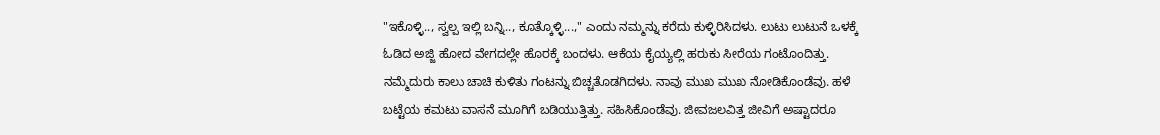"ಇಕೊಳ್ಳಿ.., ಸ್ವಲ್ಪ ಇಲ್ಲಿ ಬನ್ನಿ.., ಕೂತ್ಕೊಳ್ಳಿ...," ಎಂದು ನಮ್ಮನ್ನು ಕರೆದು ಕುಳ್ಳಿರಿಸಿದಳು. ಲುಟು ಲುಟುನೆ ಒಳಕ್ಕೆ ಓಡಿದ ಅಜ್ಜಿ ಹೋದ ವೇಗದಲ್ಲೇ ಹೊರಕ್ಕೆ ಬಂದಳು. ಆಕೆಯ ಕೈಯ್ಯಲ್ಲಿ ಹರುಕು ಸೀರೆಯ ಗಂಟೊಂದಿತ್ತು. ನಮ್ಮೆದುರು ಕಾಲು ಚಾಚಿ ಕುಳಿತು ಗಂಟನ್ನು ಬಿಚ್ಚತೊಡಗಿದಳು. ನಾವು ಮುಖ ಮುಖ ನೋಡಿಕೊಂಡೆವು. ಹಳೆ ಬಟ್ಟೆಯ ಕಮಟು ವಾಸನೆ ಮೂಗಿಗೆ ಬಡಿಯುತ್ತಿತ್ತು. ಸಹಿಸಿಕೊಂಡೆವು. ಜೀವಜಲವಿತ್ತ ಜೀವಿಗೆ ಅಷ್ಟಾದರೂ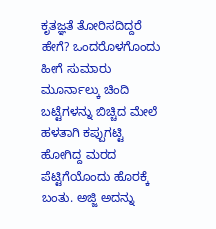ಕೃತಜ್ಞತೆ ತೋರಿಸದಿದ್ದರೆ ಹೇಗೆ? ಒಂದರೊಳಗೊಂದು ಹೀಗೆ ಸುಮಾರು ಮೂರ್ನಾಲ್ಕು ಚಿಂದಿ ಬಟ್ಟೆಗಳನ್ನು ಬಿಚ್ಚಿದ ಮೇಲೆ ಹಳತಾಗಿ ಕಪ್ಪುಗಟ್ಟಿ ಹೋಗಿದ್ದ ಮರದ ಪೆಟ್ಟಿಗೆಯೊಂದು ಹೊರಕ್ಕೆ ಬಂತು. ಅಜ್ಜಿ ಅದನ್ನು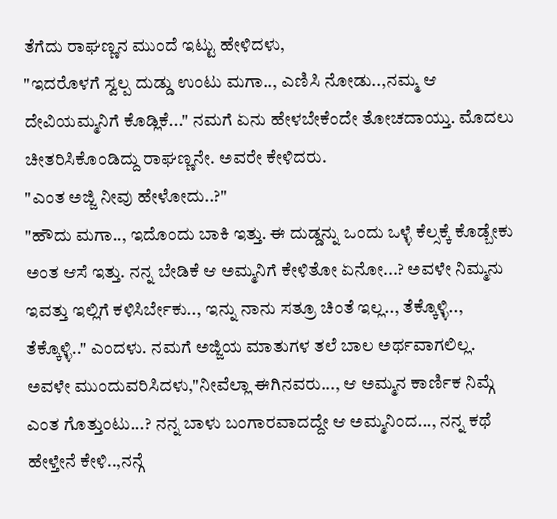ತೆಗೆದು ರಾಘಣ್ಣನ ಮುಂದೆ ಇಟ್ಟು ಹೇಳಿದಳು,
"ಇದರೊಳಗೆ ಸ್ವಲ್ಪ ದುಡ್ಡು ಉಂಟು ಮಗಾ.., ಎಣಿಸಿ ನೋಡು..,ನಮ್ಮ ಆ ದೇವಿಯಮ್ಮನಿಗೆ ಕೊಡ್ಲಿಕೆ..." ನಮಗೆ ಏನು ಹೇಳಬೇಕೆಂದೇ ತೋಚದಾಯ್ತು. ಮೊದಲು ಚೀತರಿಸಿಕೊಂಡಿದ್ದು ರಾಘಣ್ಣನೇ. ಅವರೇ ಕೇಳಿದರು.
"ಎಂತ ಅಜ್ಜಿ ನೀವು ಹೇಳೋದು..?"
"ಹೌದು ಮಗಾ.., ಇದೊಂದು ಬಾಕಿ ಇತ್ತು. ಈ ದುಡ್ಡನ್ನು ಒಂದು ಒಳ್ಳೆ ಕೆಲ್ಸಕ್ಕೆ ಕೊಡ್ಬೇಕು ಅಂತ ಆಸೆ ಇತ್ತು. ನನ್ನ ಬೇಡಿಕೆ ಆ ಅಮ್ಮನಿಗೆ ಕೇಳಿತೋ ಏನೋ...? ಅವಳೇ ನಿಮ್ಮನು ಇವತ್ತು ಇಲ್ಲಿಗೆ ಕಳಿಸಿರ್ಬೇಕು.., ಇನ್ನು ನಾನು ಸತ್ರೂ ಚಿಂತೆ ಇಲ್ಲ.., ತೆಕ್ಕೊಳ್ಳಿ.., ತೆಕ್ಕೊಳ್ಳಿ.." ಎಂದಳು. ನಮಗೆ ಅಜ್ಜಿಯ ಮಾತುಗಳ ತಲೆ ಬಾಲ ಅರ್ಥವಾಗಲಿಲ್ಲ. ಅವಳೇ ಮುಂದುವರಿಸಿದಳು,"ನೀವೆಲ್ಲಾ ಈಗಿನವರು..., ಆ ಅಮ್ಮನ ಕಾರ್ಣಿಕ ನಿಮ್ಗೆ ಎಂತ ಗೊತ್ತುಂಟು...? ನನ್ನ ಬಾಳು ಬಂಗಾರವಾದದ್ದೇ ಆ ಅಮ್ಮನಿಂದ..., ನನ್ನ ಕಥೆ ಹೇಳ್ತೇನೆ ಕೇಳಿ..,ನನ್ಗೆ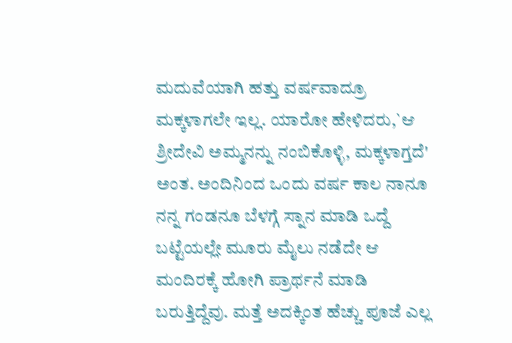ಮದುವೆಯಾಗಿ ಹತ್ತು ವರ್ಷವಾದ್ರೂ ಮಕ್ಕಳಾಗಲೇ ಇಲ್ಲ. ಯಾರೋ ಹೇಳಿದರು,`ಆ ಶ್ರೀದೇವಿ ಅಮ್ಮನನ್ನು ನಂಬಿಕೊಳ್ಳಿ, ಮಕ್ಕಳಾಗ್ತದೆ' ಅಂತ. ಅಂದಿನಿಂದ ಒಂದು ವರ್ಷ ಕಾಲ ನಾನೂ ನನ್ನ ಗಂಡನೂ ಬೆಳಗ್ಗೆ ಸ್ನಾನ ಮಾಡಿ ಒದ್ದೆ ಬಟ್ಟೆಯಲ್ಲೇ ಮೂರು ಮೈಲು ನಡೆದೇ ಆ ಮಂದಿರಕ್ಕೆ ಹೋಗಿ ಪ್ರಾರ್ಥನೆ ಮಾಡಿ ಬರುತ್ತಿದ್ದೆವು. ಮತ್ತೆ ಅದಕ್ಕಿಂತ ಹೆಚ್ಚು ಪೂಜೆ ಎಲ್ಲ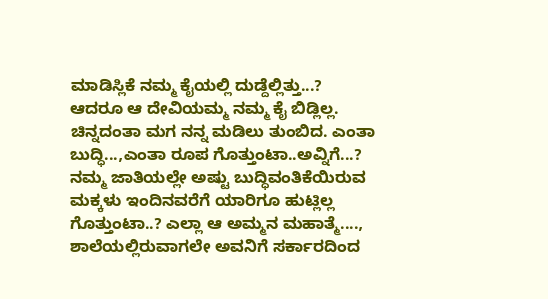ಮಾಡಿಸ್ಲಿಕೆ ನಮ್ಮ ಕೈಯಲ್ಲಿ ದುಡ್ದೆಲ್ಲಿತ್ತು...? ಆದರೂ ಆ ದೇವಿಯಮ್ಮ ನಮ್ಮ ಕೈ ಬಿಡ್ಲಿಲ್ಲ. ಚಿನ್ನದಂತಾ ಮಗ ನನ್ನ ಮಡಿಲು ತುಂಬಿದ. ಎಂತಾ ಬುದ್ಧಿ...,ಎಂತಾ ರೂಪ ಗೊತ್ತುಂಟಾ..ಅವ್ನಿಗೆ...? ನಮ್ಮ ಜಾತಿಯಲ್ಲೇ ಅಷ್ಟು ಬುದ್ಧಿವಂತಿಕೆಯಿರುವ ಮಕ್ಕಳು ಇಂದಿನವರೆಗೆ ಯಾರಿಗೂ ಹುಟ್ಲಿಲ್ಲ ಗೊತ್ತುಂಟಾ..? ಎಲ್ಲಾ ಆ ಅಮ್ಮನ ಮಹಾತ್ಮೆ...., ಶಾಲೆಯಲ್ಲಿರುವಾಗಲೇ ಅವನಿಗೆ ಸರ್ಕಾರದಿಂದ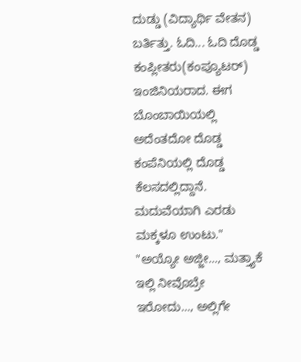ದುಡ್ಡು (ವಿದ್ಯಾರ್ಥಿ ವೇತನ) ಬರ್ತಿತ್ತು. ಓದಿ... ಓದಿ ದೊಡ್ಡ ಕಂಪ್ಲೀತರು(ಕಂಪ್ಯೂಟರ್) ಇಂಜಿನಿಯರಾದ. ಈಗ ಬೊಂಬಾಯಿಯಲ್ಲಿ ಅದೆಂತದೋ ದೊಡ್ಡ ಕಂಪೆನಿಯಲ್ಲಿ ದೊಡ್ಡ ಕೆಲಸದಲ್ಲಿದ್ದಾನೆ. ಮದುವೆಯಾಗಿ ಎರಡು ಮಕ್ಕಳೂ ಉಂಟು."
"ಅಯ್ಯೋ ಅಜ್ಜೀ..., ಮತ್ತ್ಯಾಕೆ ಇಲ್ಲಿ ನೀವೊಬ್ರೇ ಇರೋದು..., ಅಲ್ಲಿಗೇ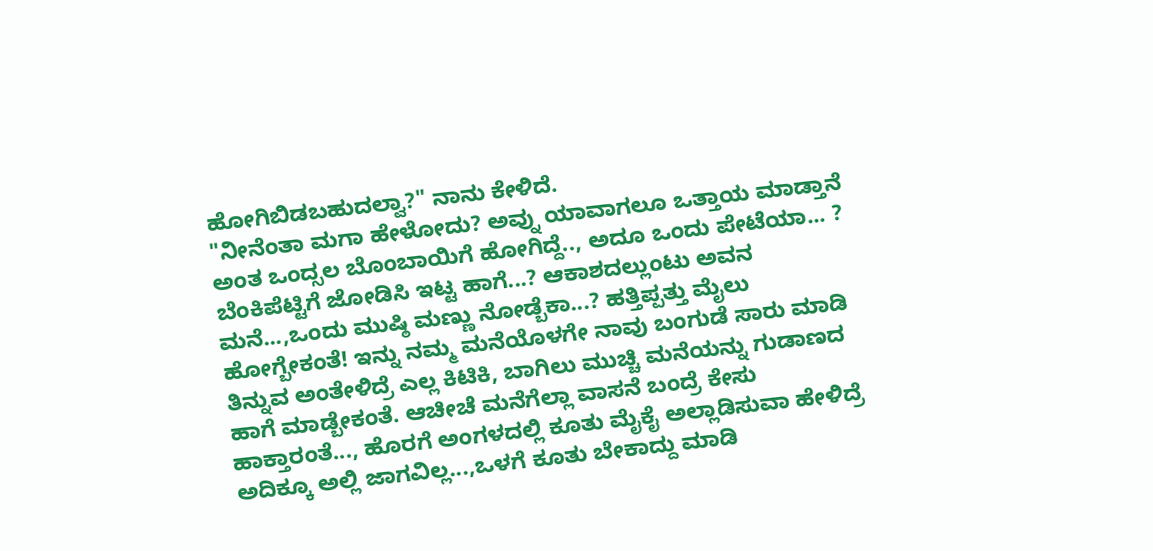ಹೋಗಿಬಿಡಬಹುದಲ್ವಾ?" ನಾನು ಕೇಳಿದೆ.
"ನೀನೆಂತಾ ಮಗಾ ಹೇಳೋದು? ಅವ್ನು ಯಾವಾಗಲೂ ಒತ್ತಾಯ ಮಾಡ್ತಾನೆ ಅಂತ ಒಂದ್ಸಲ ಬೊಂಬಾಯಿಗೆ ಹೋಗಿದ್ದೆ.., ಅದೂ ಒಂದು ಪೇಟೆಯಾ... ? ಬೆಂಕಿಪೆಟ್ಟಿಗೆ ಜೋಡಿಸಿ ಇಟ್ಟ ಹಾಗೆ...? ಆಕಾಶದಲ್ಲುಂಟು ಅವನ ಮನೆ...,ಒಂದು ಮುಷ್ಠಿ ಮಣ್ಣು ನೋಡ್ಬೆಕಾ...? ಹತ್ತಿಪ್ಪತ್ತು ಮೈಲು ಹೋಗ್ಬೇಕಂತೆ! ಇನ್ನು ನಮ್ಮ ಮನೆಯೊಳಗೇ ನಾವು ಬಂಗುಡೆ ಸಾರು ಮಾಡಿ ತಿನ್ನುವ ಅಂತೇಳಿದ್ರೆ ಎಲ್ಲ ಕಿಟಿಕಿ, ಬಾಗಿಲು ಮುಚ್ಚಿ ಮನೆಯನ್ನು ಗುಡಾಣದ ಹಾಗೆ ಮಾಡ್ಬೇಕಂತೆ. ಆಚೀಚೆ ಮನೆಗೆಲ್ಲಾ ವಾಸನೆ ಬಂದ್ರೆ ಕೇಸು ಹಾಕ್ತಾರಂತೆ..., ಹೊರಗೆ ಅಂಗಳದಲ್ಲಿ ಕೂತು ಮೈಕೈ ಅಲ್ಲಾಡಿಸುವಾ ಹೇಳಿದ್ರೆ ಅದಿಕ್ಕೂ ಅಲ್ಲಿ ಜಾಗವಿಲ್ಲ...,ಒಳಗೆ ಕೂತು ಬೇಕಾದ್ದು ಮಾಡಿ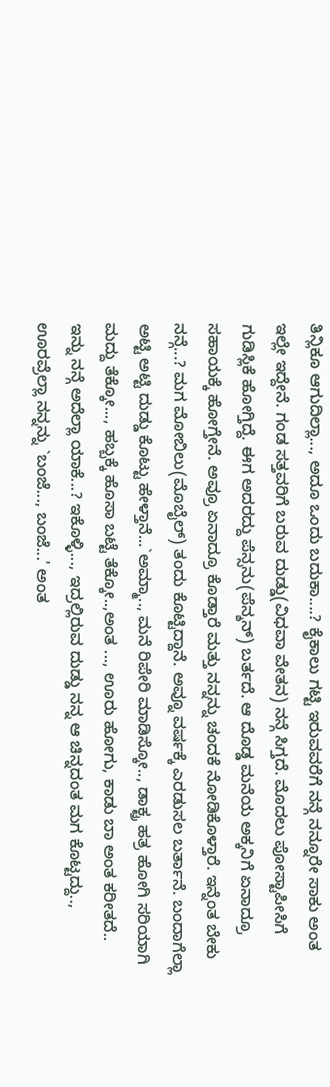ತಿನ್ಲಿಕೂ ಆಗುದಿಲ್ಲಾ..., ಅದೂ ಒಂದು ಬದುಕಾ....? ಕೈಕಾಲು ಗಟ್ಟಿ ಇರುವವರೆಗೆ ನನ್ಗೆ ನನ್ನೂರೇ ಸಾಕು ಅಂತ ಇಲ್ಲೇ ಇದ್ದೇನೆ. ಗಂಡ ಸತ್ತವರಿಗೆ ಬರುವ ದುಡ್ಡು(ವಿಧವಾ ವೇತನ) ನನ್ಗೆ ಸಿಗ್ತದೆ. ಮೊದಲು ಪೋಸ್ಟಾಪೀಸಿಗೆ ಗುಡಿಸ್ಲಿಕೆ ಹೋಗ್ತಿದ್ದೆ. ಈಗ ಅದರದ್ದು ಪೆನ್ಸನು(ಪೆನ್ಶನ್) ಬರ್ತದೆ. ಆ ದೊಡ್ಡ ಮನೆಯ ಅಕ್ಕನಿಗೆ ಏನಾದ್ರೂ ಸಹಾಯಕ್ಕೆ ಹೋಗ್ತೇನೆ. ಅವ್ರೂ ಏನಾದ್ರೂ ಕೊಡ್ತಾರೆ ಮತ್ತು ನನ್ನನ್ನು ಚಂದಕೆ ನೋಡಿಕೊಳ್ತಾರೆ. ಇನ್ನೆಂತ ಬೇಕು ನನ್ಗೆ...? ಮಗ ಮೋಬಿಲು(ಮೊಬೈಲ್) ತಂದು ಕೊಟ್ಟಿದ್ದಾನೆ. ಅವ್ನೂ ವರ್ಷಕ್ಕೆ ಎರಡುಸಲ ಬರ್ತಾನೆ. ಬಂದಾಗೆಲ್ಲಾ ಅಟ್ಟಿ ಅಟ್ಟಿ ದುಡ್ಡು ಕೊಟ್ಟು ಹೇಳ್ತಾನೆ...`ಅಮ್ಮಾ.., ಮನೆ ರಿಪೇರಿ ಮಾಡಿಸ್ಕೋ.., ಡಾಕ್ಟ್ರ ಹತ್ರ ಹೋಗಿ ಸರಿಯಾಗಿ ಮದ್ದು ತೆಕ್ಕೋ..., ಹಬ್ಬಕ್ಕೆ ಹೊಸಾ ಬಟ್ಟೆ ತೆಕ್ಕೋ..,ಅಂತ ..., ಊರು ಹೋಗು, ಕಾಡು ಬಾ ಅಂತ ಕರೀತದೆ.. ಇನ್ನು ನನ್ಗೆ ಅದೆಲ್ಲಾ ಯಾಕೆ...? ಇಕೊಳ್ಳಿ..., ಇದ್ರಲ್ಲಿರುವ ದುಡ್ಡು ನನ್ನ ಆ ಚಿನ್ನದಂತ ಮಗ ಕೊಟ್ಟದ್ದು.., ಊರವ್ರೆಲ್ಲಾ ನನ್ನನ್ನು `ಬಂಜೆ..., ಬಂಜೆ...' ಅಂತ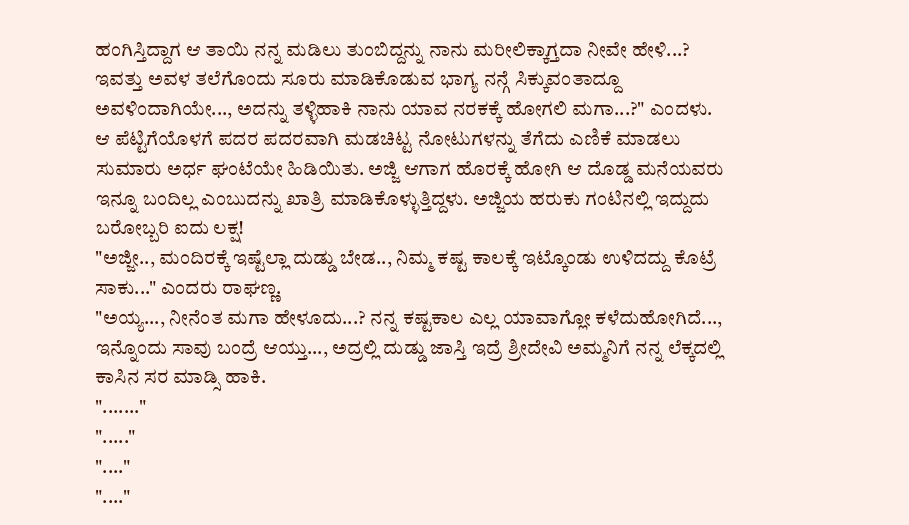ಹಂಗಿಸ್ತಿದ್ದಾಗ ಆ ತಾಯಿ ನನ್ನ ಮಡಿಲು ತುಂಬಿದ್ದನ್ನು ನಾನು ಮರೀಲಿಕ್ಕಾಗ್ತದಾ ನೀವೇ ಹೇಳಿ...? ಇವತ್ತು ಅವಳ ತಲೆಗೊಂದು ಸೂರು ಮಾಡಿಕೊಡುವ ಭಾಗ್ಯ ನನ್ಗೆ ಸಿಕ್ಕುವಂತಾದ್ದೂ ಅವಳಿಂದಾಗಿಯೇ..., ಅದನ್ನು ತಳ್ಳಿಹಾಕಿ ನಾನು ಯಾವ ನರಕಕ್ಕೆ ಹೋಗಲಿ ಮಗಾ...?" ಎಂದಳು.
ಆ ಪೆಟ್ಟಿಗೆಯೊಳಗೆ ಪದರ ಪದರವಾಗಿ ಮಡಚಿಟ್ಟ ನೋಟುಗಳನ್ನು ತೆಗೆದು ಎಣಿಕೆ ಮಾಡಲು ಸುಮಾರು ಅರ್ಧ ಘಂಟೆಯೇ ಹಿಡಿಯಿತು. ಅಜ್ಜಿ ಆಗಾಗ ಹೊರಕ್ಕೆ ಹೋಗಿ ಆ ದೊಡ್ಡ ಮನೆಯವರು ಇನ್ನೂ ಬಂದಿಲ್ಲ ಎಂಬುದನ್ನು ಖಾತ್ರಿ ಮಾಡಿಕೊಳ್ಳುತ್ತಿದ್ದಳು. ಅಜ್ಜಿಯ ಹರುಕು ಗಂಟಿನಲ್ಲಿ ಇದ್ದುದು ಬರೋಬ್ಬರಿ ಐದು ಲಕ್ಷ!
"ಅಜ್ಜೀ.., ಮಂದಿರಕ್ಕೆ ಇಷ್ಟೆಲ್ಲಾ ದುಡ್ಡು ಬೇಡ.., ನಿಮ್ಮ ಕಷ್ಟ ಕಾಲಕ್ಕೆ ಇಟ್ಕೊಂಡು ಉಳಿದದ್ದು ಕೊಟ್ರೆ ಸಾಕು..." ಎಂದರು ರಾಘಣ್ಣ.
"ಅಯ್ಯ..., ನೀನೆಂತ ಮಗಾ ಹೇಳೂದು...? ನನ್ನ ಕಷ್ಟಕಾಲ ಎಲ್ಲ ಯಾವಾಗ್ಲೋ ಕಳೆದುಹೋಗಿದೆ..., ಇನ್ನೊಂದು ಸಾವು ಬಂದ್ರೆ ಆಯ್ತು..., ಅದ್ರಲ್ಲಿ ದುಡ್ಡು ಜಾಸ್ತಿ ಇದ್ರೆ ಶ್ರೀದೇವಿ ಅಮ್ಮನಿಗೆ ನನ್ನ ಲೆಕ್ಕದಲ್ಲಿ ಕಾಸಿನ ಸರ ಮಾಡ್ಸಿ ಹಾಕಿ.
"......."
"....."
"...."
"...."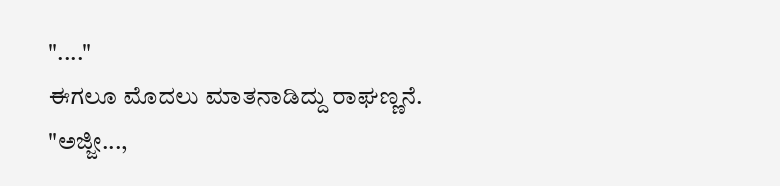"...."
ಈಗಲೂ ಮೊದಲು ಮಾತನಾಡಿದ್ದು ರಾಘಣ್ಣನೆ.
"ಅಜ್ಜೀ...,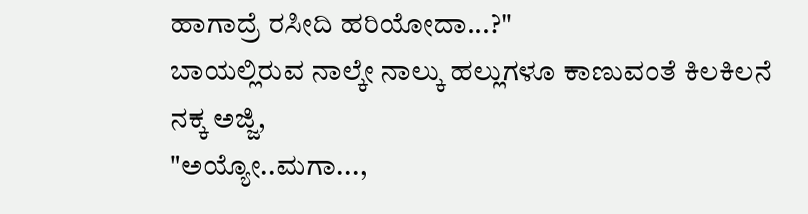ಹಾಗಾದ್ರೆ ರಸೀದಿ ಹರಿಯೋದಾ...?"
ಬಾಯಲ್ಲಿರುವ ನಾಲ್ಕೇ ನಾಲ್ಕು ಹಲ್ಲುಗಳೂ ಕಾಣುವಂತೆ ಕಿಲಕಿಲನೆ ನಕ್ಕ ಅಜ್ಜಿ,
"ಅಯ್ಯೋ..ಮಗಾ...,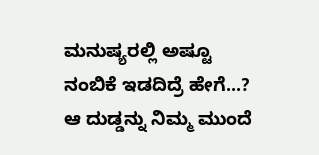ಮನುಷ್ಯರಲ್ಲಿ ಅಷ್ಟೂ ನಂಬಿಕೆ ಇಡದಿದ್ರೆ ಹೇಗೆ...? ಆ ದುಡ್ಡನ್ನು ನಿಮ್ಮ ಮುಂದೆ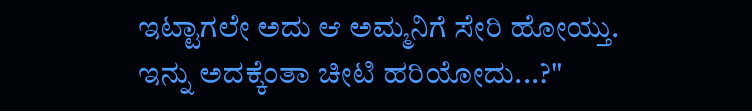ಇಟ್ಟಾಗಲೇ ಅದು ಆ ಅಮ್ಮನಿಗೆ ಸೇರಿ ಹೋಯ್ತು. ಇನ್ನು ಅದಕ್ಕೆಂತಾ ಚೀಟಿ ಹರಿಯೋದು...?"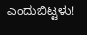ಎಂದುಬಿಟ್ಟಳು!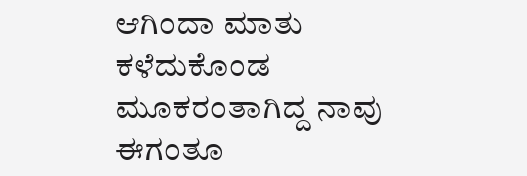ಆಗಿಂದಾ ಮಾತು ಕಳೆದುಕೊಂಡ ಮೂಕರಂತಾಗಿದ್ದ ನಾವು ಈಗಂತೂ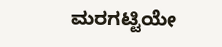ಮರಗಟ್ಟಿಯೇ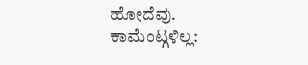ಹೋದೆವು.
ಕಾಮೆಂಟ್ಗಳಿಲ್ಲ: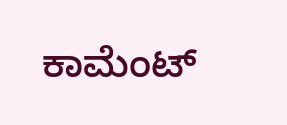ಕಾಮೆಂಟ್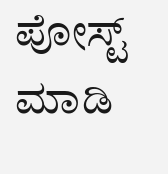ಪೋಸ್ಟ್ ಮಾಡಿ